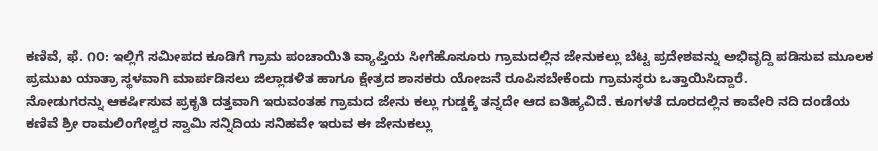ಕಣಿವೆ, ಫೆ. ೧೦: ಇಲ್ಲಿಗೆ ಸಮೀಪದ ಕೂಡಿಗೆ ಗ್ರಾಮ ಪಂಚಾಯಿತಿ ವ್ಯಾಪ್ತಿಯ ಸೀಗೆಹೊಸೂರು ಗ್ರಾಮದಲ್ಲಿನ ಜೇನುಕಲ್ಲು ಬೆಟ್ಟ ಪ್ರದೇಶವನ್ನು ಅಭಿವೃದ್ದಿ ಪಡಿಸುವ ಮೂಲಕ ಪ್ರಮುಖ ಯಾತ್ರಾ ಸ್ಥಳವಾಗಿ ಮಾರ್ಪಡಿಸಲು ಜಿಲ್ಲಾಡಳಿತ ಹಾಗೂ ಕ್ಷೇತ್ರದ ಶಾಸಕರು ಯೋಜನೆ ರೂಪಿಸಬೇಕೆಂದು ಗ್ರಾಮಸ್ಥರು ಒತ್ತಾಯಿಸಿದ್ದಾರೆ.
ನೋಡುಗರನ್ನು ಆಕರ್ಷಿಸುವ ಪ್ರಕೃತಿ ದತ್ತವಾಗಿ ಇರುವಂತಹ ಗ್ರಾಮದ ಜೇನು ಕಲ್ಲು ಗುಡ್ಡಕ್ಕೆ ತನ್ನದೇ ಆದ ಐತಿಹ್ಯವಿದೆ. ಕೂಗಳತೆ ದೂರದಲ್ಲಿನ ಕಾವೇರಿ ನದಿ ದಂಡೆಯ ಕಣಿವೆ ಶ್ರೀ ರಾಮಲಿಂಗೇಶ್ವರ ಸ್ವಾಮಿ ಸನ್ನಿದಿಯ ಸನಿಹವೇ ಇರುವ ಈ ಜೇನುಕಲ್ಲು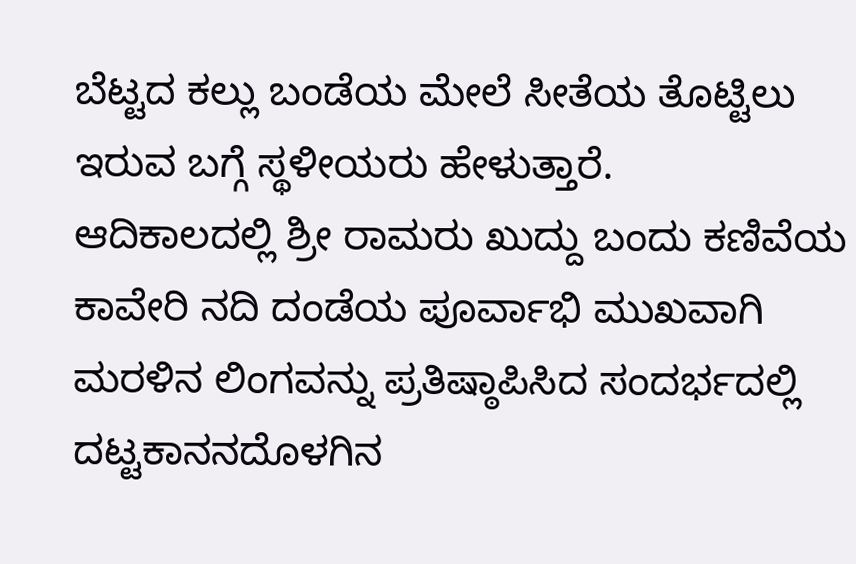ಬೆಟ್ಟದ ಕಲ್ಲು ಬಂಡೆಯ ಮೇಲೆ ಸೀತೆಯ ತೊಟ್ಟಿಲು ಇರುವ ಬಗ್ಗೆ ಸ್ಥಳೀಯರು ಹೇಳುತ್ತಾರೆ.
ಆದಿಕಾಲದಲ್ಲಿ ಶ್ರೀ ರಾಮರು ಖುದ್ದು ಬಂದು ಕಣಿವೆಯ ಕಾವೇರಿ ನದಿ ದಂಡೆಯ ಪೂರ್ವಾಭಿ ಮುಖವಾಗಿ ಮರಳಿನ ಲಿಂಗವನ್ನು ಪ್ರತಿಷ್ಠಾಪಿಸಿದ ಸಂದರ್ಭದಲ್ಲಿ ದಟ್ಟಕಾನನದೊಳಗಿನ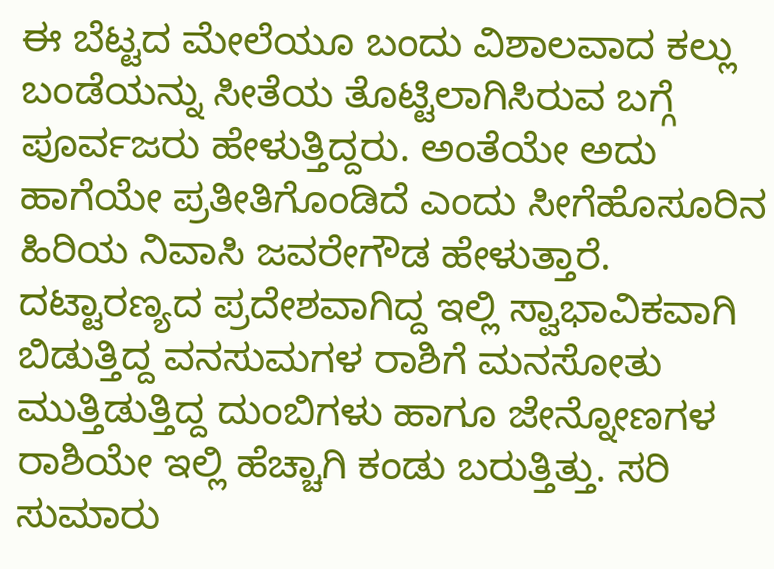ಈ ಬೆಟ್ಟದ ಮೇಲೆಯೂ ಬಂದು ವಿಶಾಲವಾದ ಕಲ್ಲು ಬಂಡೆಯನ್ನು ಸೀತೆಯ ತೊಟ್ಟಿಲಾಗಿಸಿರುವ ಬಗ್ಗೆ ಪೂರ್ವಜರು ಹೇಳುತ್ತಿದ್ದರು. ಅಂತೆಯೇ ಅದು ಹಾಗೆಯೇ ಪ್ರತೀತಿಗೊಂಡಿದೆ ಎಂದು ಸೀಗೆಹೊಸೂರಿನ ಹಿರಿಯ ನಿವಾಸಿ ಜವರೇಗೌಡ ಹೇಳುತ್ತಾರೆ.
ದಟ್ಟಾರಣ್ಯದ ಪ್ರದೇಶವಾಗಿದ್ದ ಇಲ್ಲಿ ಸ್ವಾಭಾವಿಕವಾಗಿ ಬಿಡುತ್ತಿದ್ದ ವನಸುಮಗಳ ರಾಶಿಗೆ ಮನಸೋತು ಮುತ್ತಿಡುತ್ತಿದ್ದ ದುಂಬಿಗಳು ಹಾಗೂ ಜೇನ್ನೋಣಗಳ ರಾಶಿಯೇ ಇಲ್ಲಿ ಹೆಚ್ಚಾಗಿ ಕಂಡು ಬರುತ್ತಿತ್ತು. ಸರಿ ಸುಮಾರು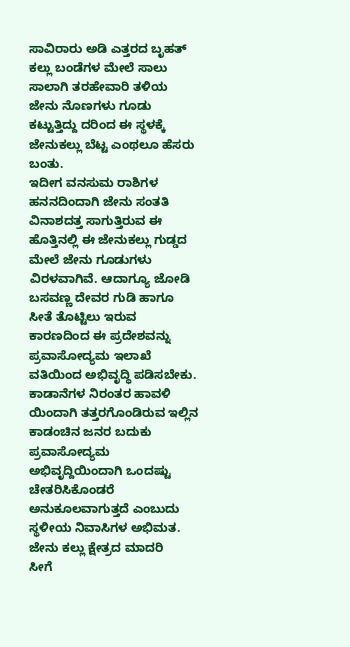ಸಾವಿರಾರು ಅಡಿ ಎತ್ತರದ ಬೃಹತ್ ಕಲ್ಲು ಬಂಡೆಗಳ ಮೇಲೆ ಸಾಲು ಸಾಲಾಗಿ ತರಹೇವಾರಿ ತಳಿಯ ಜೇನು ನೊಣಗಳು ಗೂಡು ಕಟ್ಟುತ್ತಿದ್ದು ದರಿಂದ ಈ ಸ್ಥಳಕ್ಕೆ ಜೇನುಕಲ್ಲು ಬೆಟ್ಟ ಎಂಥಲೂ ಹೆಸರು ಬಂತು.
ಇದೀಗ ವನಸುಮ ರಾಶಿಗಳ ಹನನದಿಂದಾಗಿ ಜೇನು ಸಂತತಿ ವಿನಾಶದತ್ತ ಸಾಗುತ್ತಿರುವ ಈ ಹೊತ್ತಿನಲ್ಲಿ ಈ ಜೇನುಕಲ್ಲು ಗುಡ್ಡದ ಮೇಲೆ ಜೇನು ಗೂಡುಗಳು ವಿರಳವಾಗಿವೆ. ಆದಾಗ್ಯೂ ಜೋಡಿ ಬಸವಣ್ಣ ದೇವರ ಗುಡಿ ಹಾಗೂ ಸೀತೆ ತೊಟ್ಟಿಲು ಇರುವ ಕಾರಣದಿಂದ ಈ ಪ್ರದೇಶವನ್ನು ಪ್ರವಾಸೋದ್ಯಮ ಇಲಾಖೆ ವತಿಯಿಂದ ಅಭಿವೃದ್ಧಿ ಪಡಿಸಬೇಕು.
ಕಾಡಾನೆಗಳ ನಿರಂತರ ಹಾವಳಿ ಯಿಂದಾಗಿ ತತ್ತರಗೊಂಡಿರುವ ಇಲ್ಲಿನ ಕಾಡಂಚಿನ ಜನರ ಬದುಕು ಪ್ರವಾಸೋದ್ಯಮ ಅಭಿವೃದ್ದಿಯಿಂದಾಗಿ ಒಂದಷ್ಟು ಚೇತರಿಸಿಕೊಂಡರೆ ಅನುಕೂಲವಾಗುತ್ತದೆ ಎಂಬುದು ಸ್ಥಳೀಯ ನಿವಾಸಿಗಳ ಅಭಿಮತ.
ಜೇನು ಕಲ್ಲು ಕ್ಷೇತ್ರದ ಮಾದರಿ
ಸೀಗೆ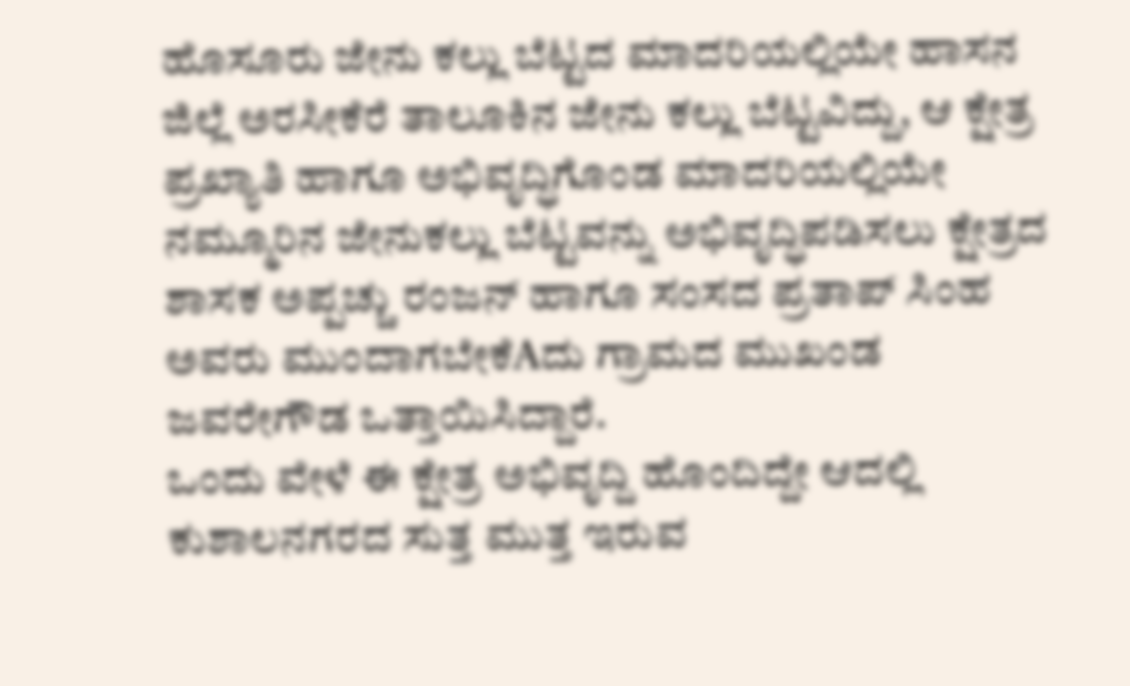ಹೊಸೂರು ಜೇನು ಕಲ್ಲು ಬೆಟ್ಟದ ಮಾದರಿಯಲ್ಲಿಯೇ ಹಾಸನ ಜಿಲ್ಲೆ ಅರಸೀಕೆರೆ ತಾಲೂಕಿನ ಜೇನು ಕಲ್ಲು ಬೆಟ್ಟವಿದ್ದು, ಆ ಕ್ಷೇತ್ರ ಪ್ರಖ್ಯಾತಿ ಹಾಗೂ ಅಭಿವೃದ್ಧಿಗೊಂಡ ಮಾದರಿಯಲ್ಲಿಯೇ ನಮ್ಮೂರಿನ ಜೇನುಕಲ್ಲು ಬೆಟ್ಟವನ್ನು ಅಭಿವೃದ್ಧಿಪಡಿಸಲು ಕ್ಷೇತ್ರದ ಶಾಸಕ ಅಪ್ಪಚ್ಚು ರಂಜನ್ ಹಾಗೂ ಸಂಸದ ಪ್ರತಾಪ್ ಸಿಂಹ ಅವರು ಮುಂದಾಗಬೇಕೆAದು ಗ್ರಾಮದ ಮುಖಂಡ ಜವರೇಗೌಡ ಒತ್ತಾಯಿಸಿದ್ದಾರೆ.
ಒಂದು ವೇಳೆ ಈ ಕ್ಷೇತ್ರ ಅಭಿವೃದ್ದಿ ಹೊಂದಿದ್ದೇ ಆದಲ್ಲಿ ಕುಶಾಲನಗರದ ಸುತ್ತ ಮುತ್ತ ಇರುವ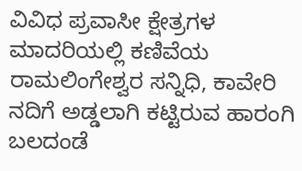ವಿವಿಧ ಪ್ರವಾಸೀ ಕ್ಷೇತ್ರಗಳ ಮಾದರಿಯಲ್ಲಿ ಕಣಿವೆಯ ರಾಮಲಿಂಗೇಶ್ವರ ಸನ್ನಿಧಿ, ಕಾವೇರಿ ನದಿಗೆ ಅಡ್ಡಲಾಗಿ ಕಟ್ಟಿರುವ ಹಾರಂಗಿ ಬಲದಂಡೆ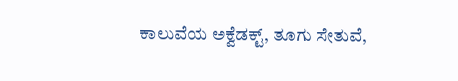ಕಾಲುವೆಯ ಅಕ್ವೆಡಕ್ಟ್, ತೂಗು ಸೇತುವೆ,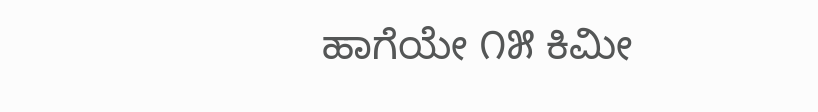ಹಾಗೆಯೇ ೧೫ ಕಿಮೀ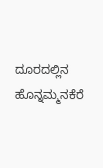ದೂರದಲ್ಲಿನ ಹೊನ್ನಮ್ಮನಕೆರೆ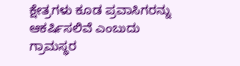ಕ್ಷೇತ್ರಗಳು ಕೂಡ ಪ್ರವಾಸಿಗರನ್ನು ಆಕರ್ಷಿಸಲಿವೆ ಎಂಬುದು ಗ್ರಾಮಸ್ಥರ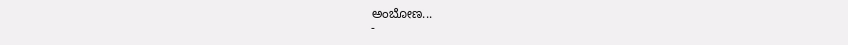ಅಂಬೋಣ...
-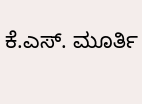ಕೆ.ಎಸ್. ಮೂರ್ತಿ